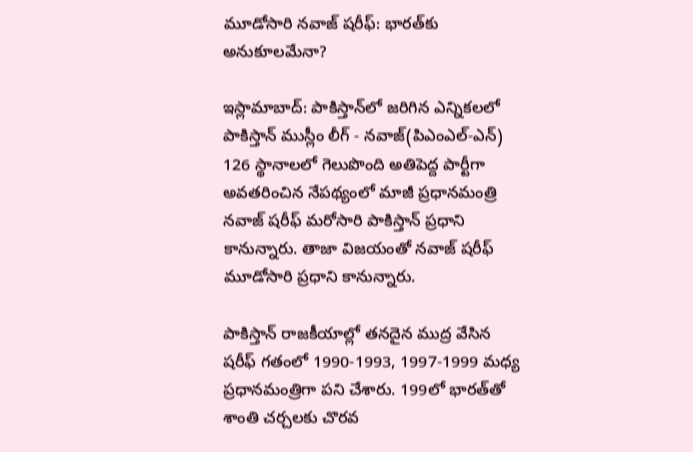మూడోసారి నవాజ్ షరీఫ్: భారత్‌కు అనుకూలమేనా?

ఇస్లామాబాద్: పాకిస్తాన్‌లో జరిగిన ఎన్నికలలో పాకిస్తాన్ ముస్లీం లీగ్ - నవాజ్(పిఎంఎల్-ఎన్) 126 స్థానాలలో గెలుపొంది అతిపెద్ద పార్టీగా అవతరించిన నేపథ్యంలో మాజీ ప్రధానమంత్రి నవాజ్ షరీఫ్ మరోసారి పాకిస్తాన్ ప్రధాని కానున్నారు. తాజా విజయంతో నవాజ్ షరీఫ్ మూడోసారి ప్రధాని కానున్నారు.

పాకిస్తాన్ రాజకీయాల్లో తనదైన ముద్ర వేసిన షరీఫ్ గతంలో 1990-1993, 1997-1999 మధ్య ప్రధానమంత్రిగా పని చేశారు. 199లో భారత్‌తో శాంతి చర్చలకు చొరవ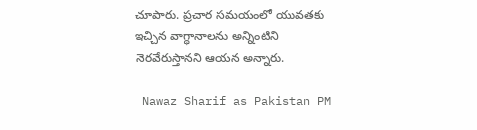చూపారు. ప్రచార సమయంలో యువతకు ఇచ్చిన వాగ్ధానాలను అన్నింటిని నెరవేరుస్తానని ఆయన అన్నారు.

 Nawaz Sharif as Pakistan PM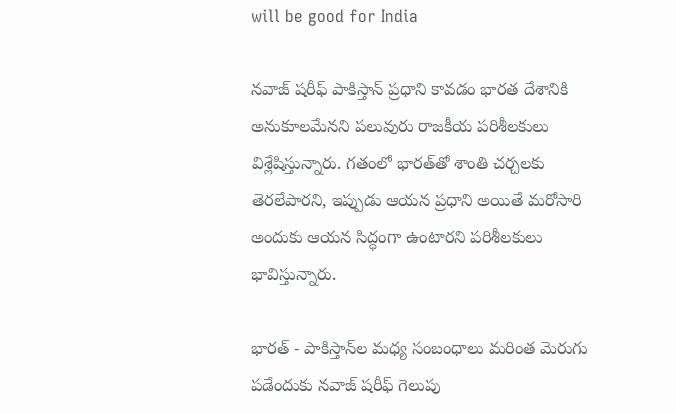will be good for India

నవాజ్ షరీఫ్ పాకిస్తాన్ ప్రధాని కావడం భారత దేశానికి అనుకూలమేనని పలువురు రాజకీయ పరిశీలకులు విశ్లేషిస్తున్నారు. గతంలో భారత్‌తో శాంతి చర్చలకు తెరలేపారని, ఇప్పుడు ఆయన ప్రధాని అయితే మరోసారి అందుకు ఆయన సిద్ధంగా ఉంటారని పరిశీలకులు భావిస్తున్నారు.

భారత్ - పాకిస్తాన్‌ల మధ్య సంబంధాలు మరింత మెరుగు పడేందుకు నవాజ్ షరీఫ్ గెలుపు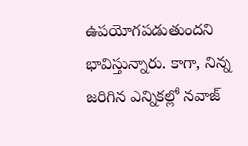ఉపయోగపడుతుందని భావిస్తున్నారు. కాగా, నిన్న జరిగిన ఎన్నికల్లో నవాజ్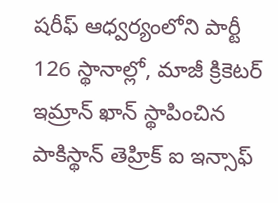షరీఫ్ ఆధ్వర్యంలోని పార్టీ 126 స్థానాల్లో, మాజీ క్రికెటర్ ఇమ్రాన్ ఖాన్ స్థాపించిన పాకిస్థాన్ తెహ్రిక్ ఐ ఇన్సాఫ్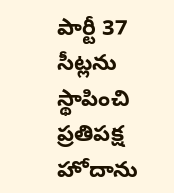పార్టీ 37 సీట్లను స్థాపించి ప్రతిపక్ష హోదాను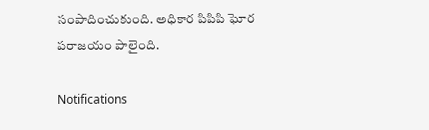సంపాదించుకుంది. అధికార పిపిపి ఘోర పరాజయం పాలైంది.

Notifications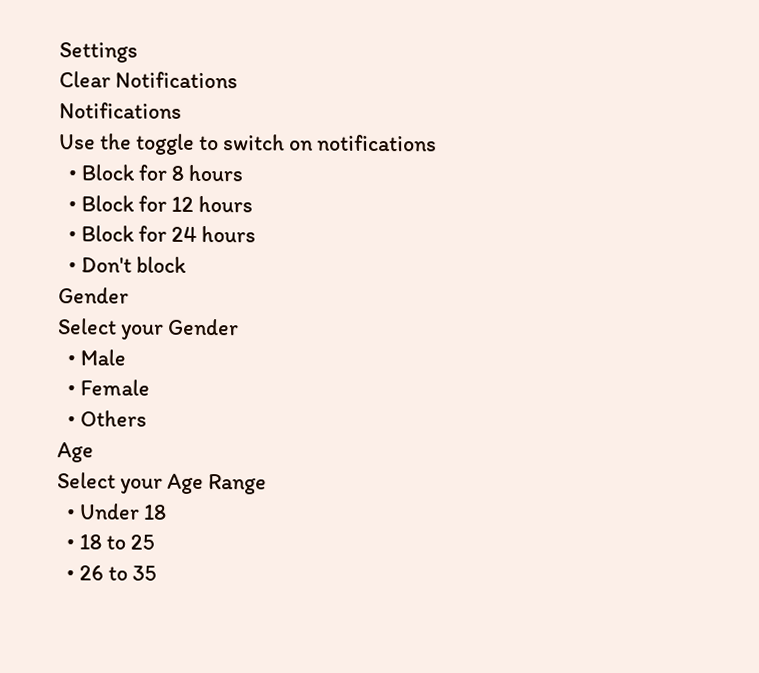Settings
Clear Notifications
Notifications
Use the toggle to switch on notifications
  • Block for 8 hours
  • Block for 12 hours
  • Block for 24 hours
  • Don't block
Gender
Select your Gender
  • Male
  • Female
  • Others
Age
Select your Age Range
  • Under 18
  • 18 to 25
  • 26 to 35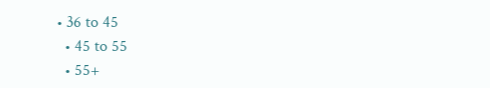• 36 to 45
  • 45 to 55
  • 55+